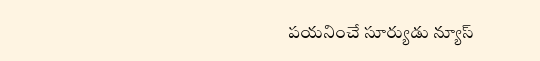పయనించే సూర్యుడు న్యూస్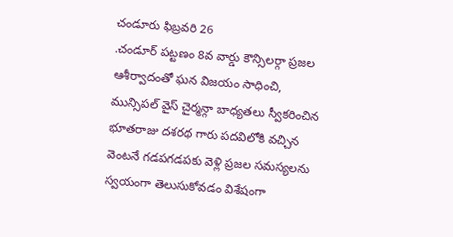చండూరు ఫిబ్రవరి 26
.చండూర్ పట్టణం 8వ వార్డు కౌన్సిలర్గా ప్రజల ఆశీర్వాదంతో ఘన విజయం సాధించి, మున్సిపల్ వైస్ చైర్మన్గా బాధ్యతలు స్వీకరించిన భూతరాజు దశరథ గారు పదవిలోకి వచ్చిన వెంటనే గడపగడపకు వెళ్లి ప్రజల సమస్యలను స్వయంగా తెలుసుకోవడం విశేషంగా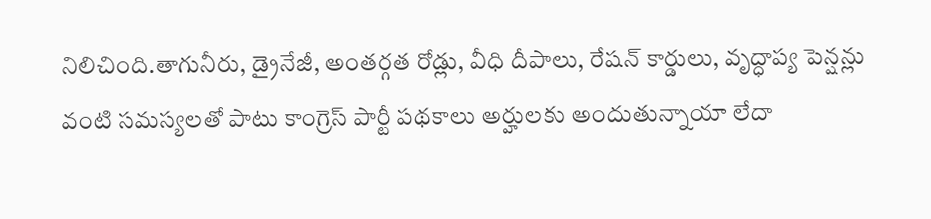నిలిచింది.తాగునీరు, డ్రైనేజీ, అంతర్గత రోడ్లు, వీధి దీపాలు, రేషన్ కార్డులు, వృద్ధాప్య పెన్షన్లు వంటి సమస్యలతో పాటు కాంగ్రెస్ పార్టీ పథకాలు అర్హులకు అందుతున్నాయా లేదా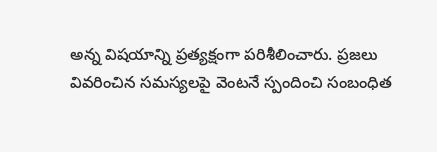అన్న విషయాన్ని ప్రత్యక్షంగా పరిశీలించారు. ప్రజలు వివరించిన సమస్యలపై వెంటనే స్పందించి సంబంధిత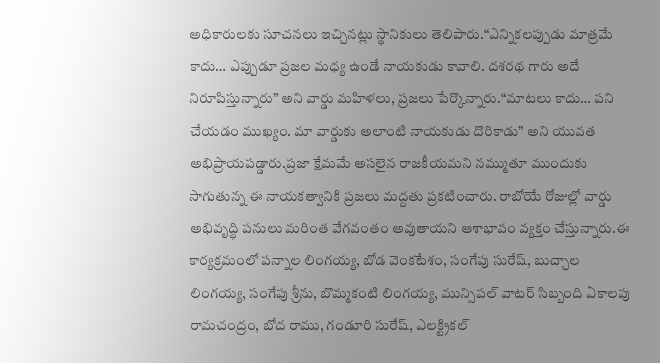అధికారులకు సూచనలు ఇచ్చినట్లు స్థానికులు తెలిపారు.“ఎన్నికలప్పుడు మాత్రమే కాదు… ఎప్పుడూ ప్రజల మధ్య ఉండే నాయకుడు కావాలి. దశరథ గారు అదే నిరూపిస్తున్నారు” అని వార్డు మహిళలు, ప్రజలు పేర్కొన్నారు.“మాటలు కాదు… పని చేయడం ముఖ్యం. మా వార్డుకు అలాంటి నాయకుడు దొరికాడు” అని యువత అభిప్రాయపడ్డారు.ప్రజా క్షేమమే అసలైన రాజకీయమని నమ్ముతూ ముందుకు సాగుతున్న ఈ నాయకత్వానికి ప్రజలు మద్దతు ప్రకటించారు. రాబోయే రోజుల్లో వార్డు అభివృద్ధి పనులు మరింత వేగవంతం అవుతాయని ఆశాభావం వ్యక్తం చేస్తున్నారు.ఈ కార్యక్రమంలో పన్నాల లింగయ్య, బోడ వెంకటేశం, సంగేపు సురేష్, బుచ్చాల లింగయ్య, సంగేపు శ్రీను, బొమ్మకంటి లింగయ్య, మున్సిపల్ వాటర్ సిబ్బంది ఏకాలపు రామచంద్రం, బోద రాము, గండూరి సురేష్, ఎలక్ట్రికల్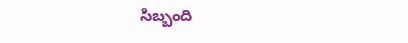సిబ్బంది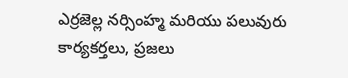ఎర్రజెల్ల నర్సింహ్మ మరియు పలువురు కార్యకర్తలు, ప్రజలు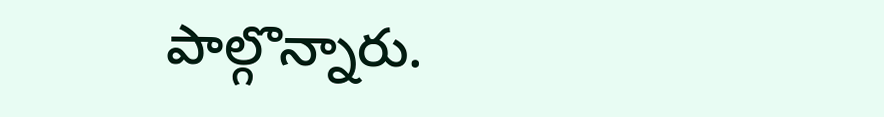పాల్గొన్నారు.